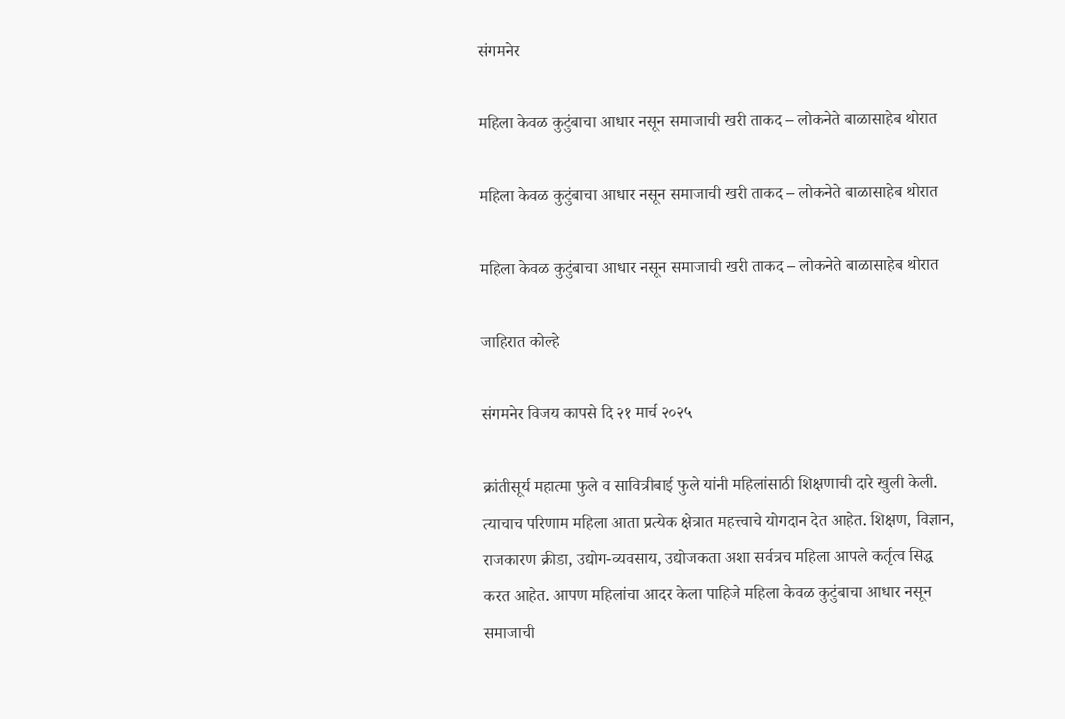संगमनेर

महिला केवळ कुटुंबाचा आधार नसून समाजाची खरी ताकद – लोकनेते बाळासाहेब थोरात

महिला केवळ कुटुंबाचा आधार नसून समाजाची खरी ताकद – लोकनेते बाळासाहेब थोरात

महिला केवळ कुटुंबाचा आधार नसून समाजाची खरी ताकद – लोकनेते बाळासाहेब थोरात

जाहिरात कोल्हे

संगमनेर विजय कापसे दि २१ मार्च २०२५

क्रांतीसूर्य महात्मा फुले व सावित्रीबाई फुले यांनी महिलांसाठी शिक्षणाची दारे खुली केली. त्याचाच परिणाम महिला आता प्रत्येक क्षेत्रात महत्त्वाचे योगदान देत आहेत. शिक्षण, विज्ञान, राजकारण क्रीडा, उद्योग-व्यवसाय, उद्योजकता अशा सर्वत्रच महिला आपले कर्तृत्व सिद्ध करत आहेत. आपण महिलांचा आदर केला पाहिजे महिला केवळ कुटुंबाचा आधार नसून समाजाची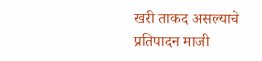खरी ताकद असल्याचे प्रतिपादन माजी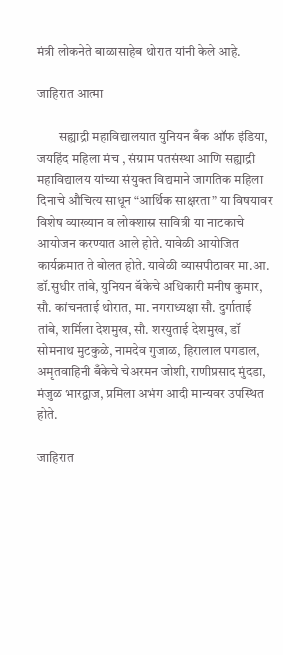मंत्री लोकनेते बाळासाहेब थोरात यांनी केले आहे.

जाहिरात आत्मा

        सह्याद्री महाविद्यालयात युनियन बँक ऑफ इंडिया, जयहिंद महिला मंच , संग्राम पतसंस्था आणि सह्याद्री महाविद्यालय यांच्या संयुक्त विद्यमाने जागतिक महिला दिनाचे औचित्य साधून “आर्थिक साक्षरता” या विषयावर विशेष व्याख्यान व लोक्शास्र सावित्री या नाटकाचे आयोजन करण्यात आले होते. यावेळी आयोजित कार्यक्रमात ते बोलत होते. यावेळी व्यासपीठावर मा.आ. डॉ.सुधीर तांबे, युनियन बॅकेचे अधिकारी मनीष कुमार, सौ. कांचनताई थोरात, मा. नगराध्यक्षा सौ. दुर्गाताई तांबे, शर्मिला देशमुख, सौ. शरयुताई देशमुख, डॉ सोमनाथ मुटकुळे, नामदेव गुजाळ, हिरालाल पगडाल, अमृतवाहिनी बँकेचे चेअरमन जोशी, राणीप्रसाद मुंदडा, मंजुळ भारद्वाज, प्रमिला अभंग आदी मान्यवर उपस्थित होते.

जाहिरात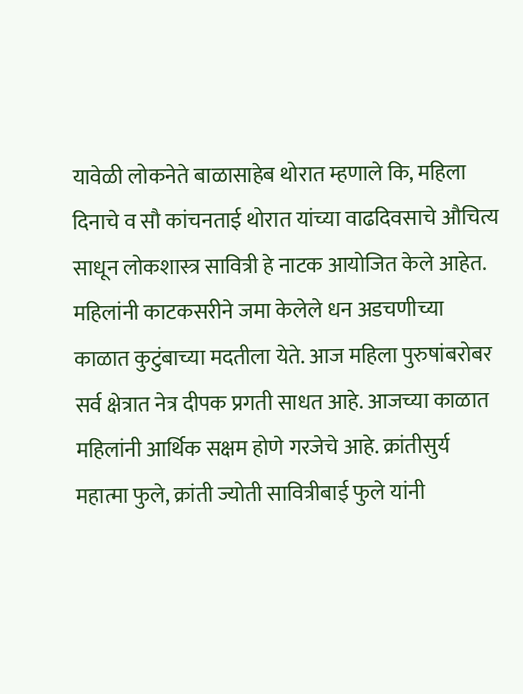यावेळी लोकनेते बाळासाहेब थोरात म्हणाले कि, महिला दिनाचे व सौ कांचनताई थोरात यांच्या वाढदिवसाचे औचित्य साधून लोकशास्त्र सावित्री हे नाटक आयोजित केले आहेत. महिलांनी काटकसरीने जमा केलेले धन अडचणीच्या काळात कुटुंबाच्या मदतीला येते. आज महिला पुरुषांबरोबर सर्व क्षेत्रात नेत्र दीपक प्रगती साधत आहे. आजच्या काळात महिलांनी आर्थिक सक्षम होणे गरजेचे आहे. क्रांतीसुर्य महात्मा फुले, क्रांती ज्योती सावित्रीबाई फुले यांनी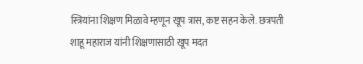स्त्रियांना शिक्षण मिळावे म्हणून खूप त्रास, कष्ट सहन केले. छत्रपती शाहू महाराज यांनी शिक्षणासाठी खूप मदत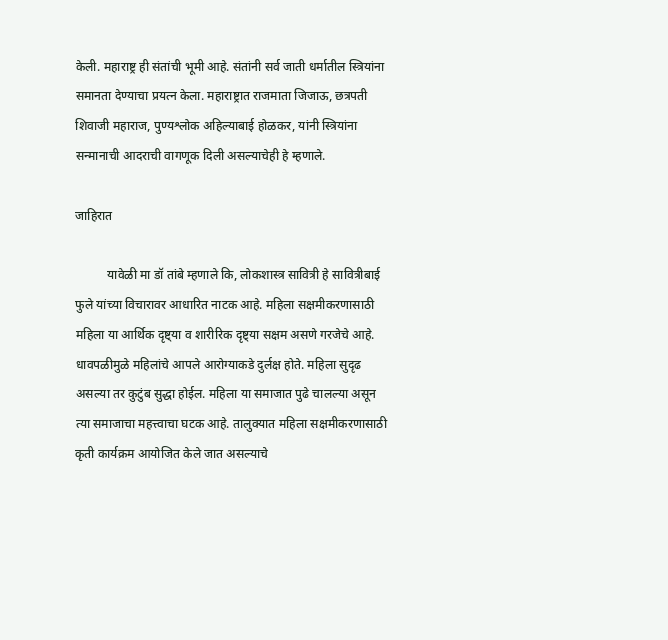केली. महाराष्ट्र ही संतांची भूमी आहे. संतांनी सर्व जाती धर्मातील स्त्रियांना समानता देण्याचा प्रयत्न केला. महाराष्ट्रात राजमाता जिजाऊ, छत्रपती शिवाजी महाराज, पुण्यश्लोक अहिल्याबाई होळकर, यांनी स्त्रियांना सन्मानाची आदराची वागणूक दिली असल्याचेही हे म्हणाले.

जाहिरात

          यावेळी मा डॉ तांबे म्हणाले कि, लोकशास्त्र सावित्री हे सावित्रीबाई फुले यांच्या विचारावर आधारित नाटक आहे. महिला सक्षमीकरणासाठी महिला या आर्थिक दृष्ट्या व शारीरिक दृष्ट्या सक्षम असणे गरजेचे आहे. धावपळीमुळे महिलांचे आपले आरोग्याकडे दुर्लक्ष होते. महिला सुदृढ असल्या तर कुटुंब सुद्धा होईल. महिला या समाजात पुढे चालल्या असून त्या समाजाचा महत्त्वाचा घटक आहे. तालुक्यात महिला सक्षमीकरणासाठी कृती कार्यक्रम आयोजित केले जात असल्याचे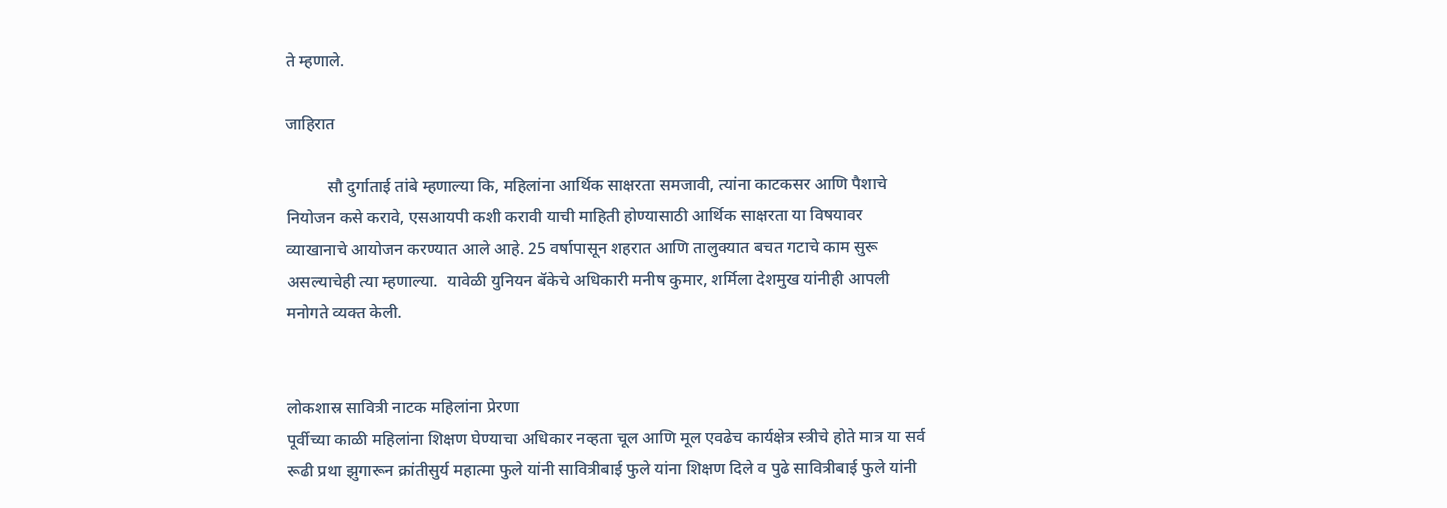ते म्हणाले.

जाहिरात

          सौ दुर्गाताई तांबे म्हणाल्या कि, महिलांना आर्थिक साक्षरता समजावी, त्यांना काटकसर आणि पैशाचे नियोजन कसे करावे, एसआयपी कशी करावी याची माहिती होण्यासाठी आर्थिक साक्षरता या विषयावर व्याखानाचे आयोजन करण्यात आले आहे. 25 वर्षापासून शहरात आणि तालुक्यात बचत गटाचे काम सुरू असल्याचेही त्या म्हणाल्या.  यावेळी युनियन बॅकेचे अधिकारी मनीष कुमार, शर्मिला देशमुख यांनीही आपली मनोगते व्यक्त केली.


लोकशास्र सावित्री नाटक महिलांना प्रेरणा
पूर्वीच्या काळी महिलांना शिक्षण घेण्याचा अधिकार नव्हता चूल आणि मूल एवढेच कार्यक्षेत्र स्त्रीचे होते मात्र या सर्व रूढी प्रथा झुगारून क्रांतीसुर्य महात्मा फुले यांनी सावित्रीबाई फुले यांना शिक्षण दिले व पुढे सावित्रीबाई फुले यांनी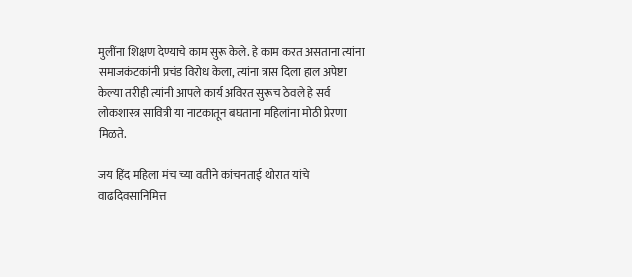मुलींना शिक्षण देण्याचे काम सुरू केले. हे काम करत असताना त्यांना समाजकंटकांनी प्रचंड विरोध केला, त्यांना त्रास दिला हाल अपेष्टा केल्या तरीही त्यांनी आपले कार्य अविरत सुरूच ठेवले हे सर्व लोकशास्त्र सावित्री या नाटकातून बघताना महिलांना मोठी प्रेरणा मिळते.

जय हिंद महिला मंच च्या वतीने कांचनताई थोरात यांचे वाढदिवसानिमित्त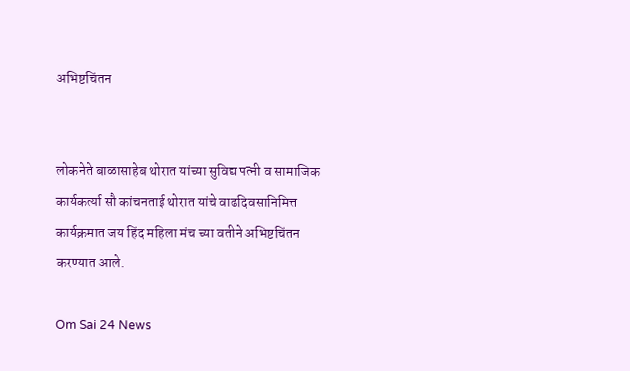अभिष्टचिंतन


लोकनेते बाळासाहेब थोरात यांच्या सुविद्य पत्नी व सामाजिक कार्यकर्त्या सौ कांचनताई थोरात यांचे वाढदिवसानिमित्त कार्यक्रमात जय हिंद महिला मंच च्या वतीने अभिष्टचिंतन करण्यात आले.

Om Sai 24 News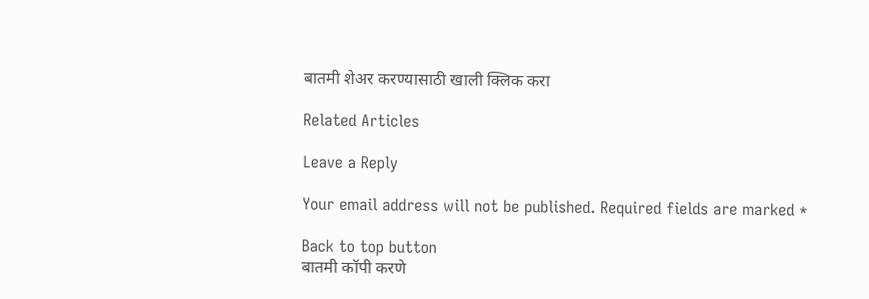बातमी शेअर करण्यासाठी खाली क्लिक करा

Related Articles

Leave a Reply

Your email address will not be published. Required fields are marked *

Back to top button
बातमी कॉपी करणे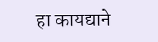हा कायद्याने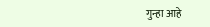गुन्हा आहे